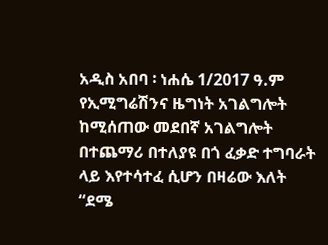አዲስ አበባ ፡ ነሐሴ 1/2017 ዓ.ም
የኢሚግሬሽንና ዜግነት አገልግሎት ከሚሰጠው መደበኛ አገልግሎት በተጨማሪ በተለያዩ በጎ ፈቃድ ተግባራት ላይ እየተሳተፈ ሲሆን በዛሬው እለት “ደሜ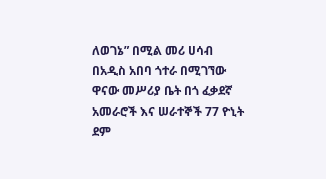ለወገኔ” በሚል መሪ ሀሳብ በአዲስ አበባ ጎተራ በሚገኘው ዋናው መሥሪያ ቤት በጎ ፈቃደኛ አመራሮች እና ሠራተኞች 77 ዮኒት ደም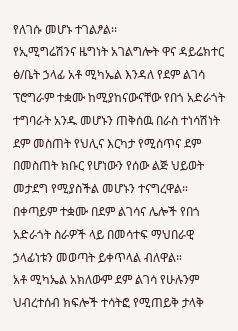የለገሱ መሆኑ ተገልፆል፡፡
የኢሚግሬሽንና ዜግነት አገልግሎት ዋና ዳይሬክተር ፅ/ቤት ኃላፊ አቶ ሚካኤል እንዳለ የደም ልገሳ ፕሮግራም ተቋሙ ከሚያከናውናቸው የበጎ አድራጎት ተግባራት አንዱ መሆኑን ጠቅሰዉ በራስ ተነሳሽነት ደም መስጠት የህሊና እርካታ የሚሰጥና ደም በመስጠት ክቡር የሆነውን የሰው ልጅ ህይወት መታደግ የሚያስችል መሆኑን ተናግረዋል። በቀጣይም ተቋሙ በደም ልገሳና ሌሎች የበጎ አድራጎት ስራዎች ላይ በመሳተፍ ማህበራዊ ኃላፊነቱን መወጣት ይቀጥላል ብለዋል።
አቶ ሚካኤል አክለውም ደም ልገሳ የሁሉንም ህብረተሰብ ክፍሎች ተሳትፎ የሚጠይቅ ታላቅ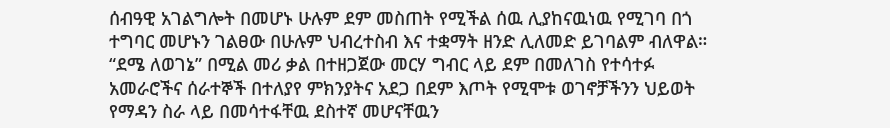ሰብዓዊ አገልግሎት በመሆኑ ሁሉም ደም መስጠት የሚችል ሰዉ ሊያከናዉነዉ የሚገባ በጎ ተግባር መሆኑን ገልፀው በሁሉም ህብረተስብ እና ተቋማት ዘንድ ሊለመድ ይገባልም ብለዋል።
“ደሜ ለወገኔ” በሚል መሪ ቃል በተዘጋጀው መርሃ ግብር ላይ ደም በመለገስ የተሳተፉ አመራሮችና ሰራተኞች በተለያየ ምክንያትና አደጋ በደም እጦት የሚሞቱ ወገኖቻችንን ህይወት የማዳን ስራ ላይ በመሳተፋቸዉ ደስተኛ መሆናቸዉን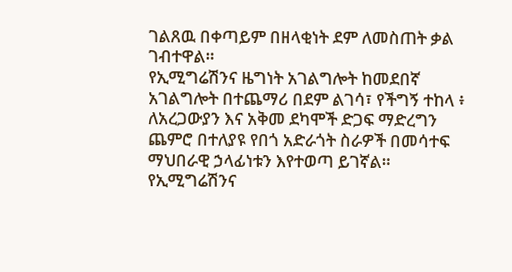ገልጸዉ በቀጣይም በዘላቂነት ደም ለመስጠት ቃል ገብተዋል።
የኢሚግሬሽንና ዜግነት አገልግሎት ከመደበኛ አገልግሎት በተጨማሪ በደም ልገሳ፣ የችግኝ ተከላ ፥ ለአረጋውያን እና አቅመ ደካሞች ድጋፍ ማድረግን ጨምሮ በተለያዩ የበጎ አድራጎት ስራዎች በመሳተፍ ማህበራዊ ኃላፊነቱን እየተወጣ ይገኛል።
የኢሚግሬሽንና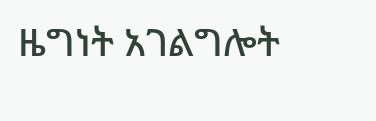ዜግነት አገልግሎት